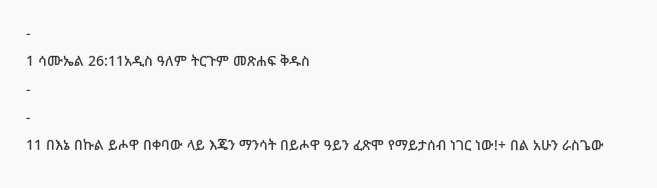-
1 ሳሙኤል 26:11አዲስ ዓለም ትርጉም መጽሐፍ ቅዱስ
-
-
11 በእኔ በኩል ይሖዋ በቀባው ላይ እጄን ማንሳት በይሖዋ ዓይን ፈጽሞ የማይታሰብ ነገር ነው!+ በል አሁን ራስጌው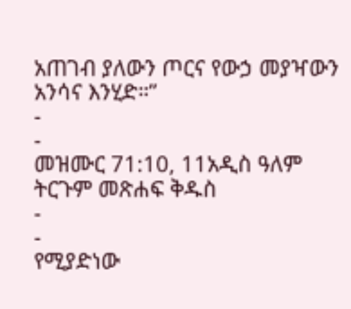አጠገብ ያለውን ጦርና የውኃ መያዣውን አንሳና እንሂድ።”
-
-
መዝሙር 71:10, 11አዲስ ዓለም ትርጉም መጽሐፍ ቅዱስ
-
-
የሚያድነው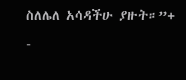ስለሌለ አሳዳችሁ ያዙት።”+
-